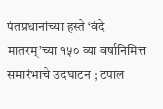पंतप्रधानांच्या हस्ते ‘वंदे मातरम्’च्या १५० व्या वर्षानिमित्त समारंभाचे उदघाटन ; टपाल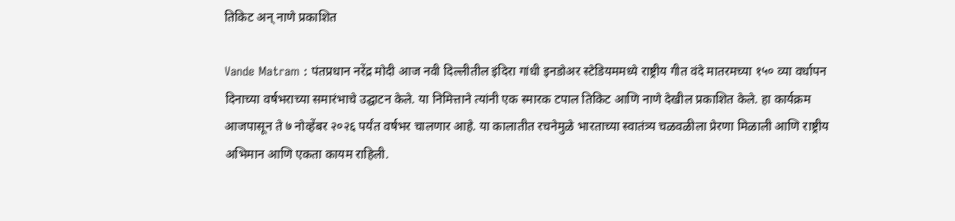तिकिट अन् नाणे प्रकाशित

Vande Matram : पंतप्रधान नरेंद्र मोदी आज नवी दिल्लीतील इंदिरा गांधी इनडोअर स्टेडियममध्ये राष्ट्रीय गीत वंदे मातरमच्या १५० व्या वर्धापन दिनाच्या वर्षभराच्या समारंभाचे उद्घाटन केले. या निमित्ताने त्यांनी एक स्मारक टपाल तिकिट आणि नाणे देखील प्रकाशित केले. हा कार्यक्रम आजपासून ते ७ नोव्हेंबर २०२६ पर्यंत वर्षभर चालणार आहे. या कालातीत रचनेमुळे भारताच्या स्वातंत्र्य चळवळीला प्रेरणा मिळाली आणि राष्ट्रीय अभिमान आणि एकता कायम राहिली.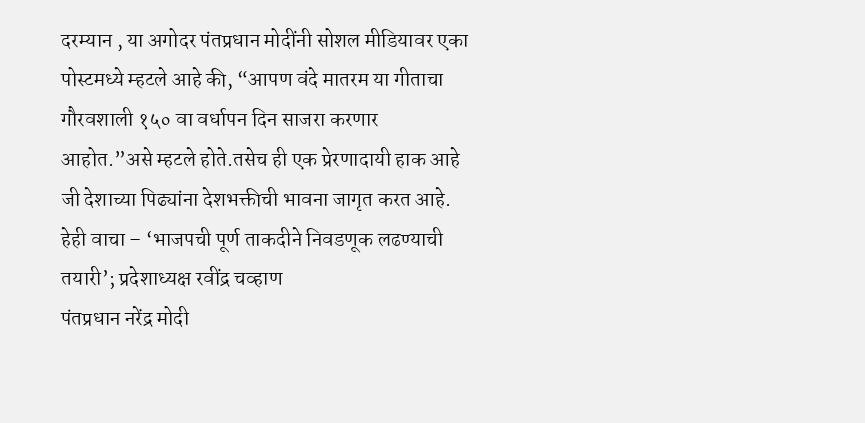दरम्यान , या अगोदर पंतप्रधान मोदींनी सोशल मीडियावर एका पोस्टमध्ये म्हटले आहे की, “आपण वंदे मातरम या गीताचा गौरवशाली १५० वा वर्धापन दिन साजरा करणार आहोत.”असे म्हटले होते.तसेच ही एक प्रेरणादायी हाक आहे जी देशाच्या पिढ्यांना देशभक्तीची भावना जागृत करत आहे.
हेही वाचा – ‘भाजपची पूर्ण ताकदीने निवडणूक लढण्याची तयारी’; प्रदेशाध्यक्ष रवींद्र चव्हाण
पंतप्रधान नरेंद्र मोदी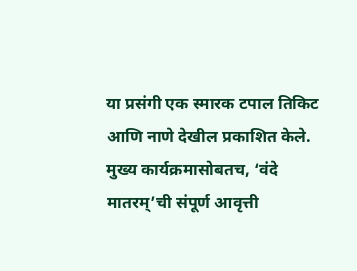या प्रसंगी एक स्मारक टपाल तिकिट आणि नाणे देखील प्रकाशित केले. मुख्य कार्यक्रमासोबतच, ‘वंदे मातरम्’ची संपूर्ण आवृत्ती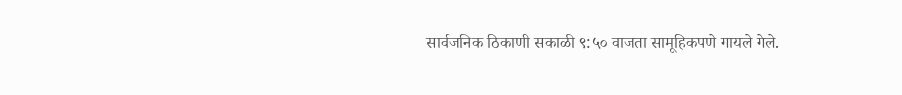सार्वजनिक ठिकाणी सकाळी ९:५० वाजता सामूहिकपणे गायले गेले.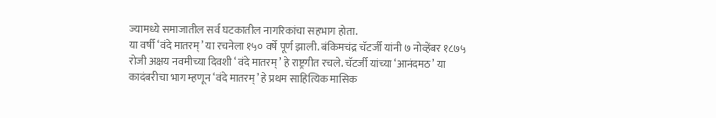ज्यामध्ये समाजातील सर्व घटकातील नागरिकांचा सहभाग होता.
या वर्षी ‘वंदे मातरम्’ या रचनेला १५० वर्षे पूर्ण झाली. बंकिमचंद्र चॅटर्जी यांनी ७ नोव्हेंबर १८७५ रोजी अक्षय नवमीच्या दिवशी ‘वंदे मातरम्’ हे राष्ट्रगीत रचले. चॅटर्जी यांच्या ‘आनंदमठ’ या कादंबरीचा भाग म्हणून ‘वंदे मातरम्’ हे प्रथम साहित्यिक मासिक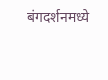बंगदर्शनमध्ये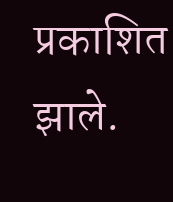प्रकाशित झाले.